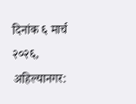दिनांक ६ मार्च २०२६, अहिल्यानगर: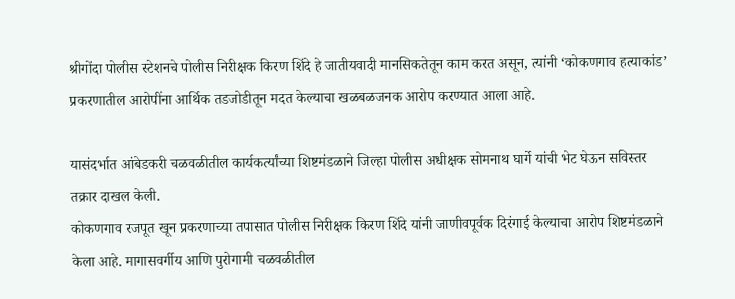श्रीगोंदा पोलीस स्टेशनचे पोलीस निरीक्षक किरण शिंदे हे जातीयवादी मानसिकतेतून काम करत असून, त्यांनी ‘कोकणगाव हत्याकांड’ प्रकरणातील आरोपींना आर्थिक तडजोडीतून मदत केल्याचा खळबळजनक आरोप करण्यात आला आहे.

यासंदर्भात आंबेडकरी चळवळीतील कार्यकर्त्यांच्या शिष्टमंडळाने जिल्हा पोलीस अधीक्षक सोमनाथ घार्गे यांची भेट घेऊन सविस्तर तक्रार दाखल केली.
कोकणगाव रजपूत खून प्रकरणाच्या तपासात पोलीस निरीक्षक किरण शिंदे यांनी जाणीवपूर्वक दिरंगाई केल्याचा आरोप शिष्टमंडळाने केला आहे. मागासवर्गीय आणि पुरोगामी चळवळीतील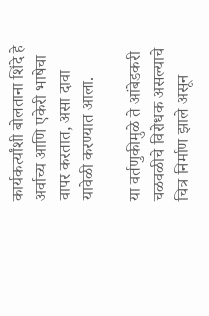कार्यकर्त्यांशी बोलताना शिंदे हे अर्वाच्य आणि एकेरी भाषेचा वापर करतात, असा दावा यावेळी करण्यात आला.

या वर्तणुकीमुळे ते आंबेडकरी चळवळीचे विरोधक असल्याचे चित्र निर्माण झाले असून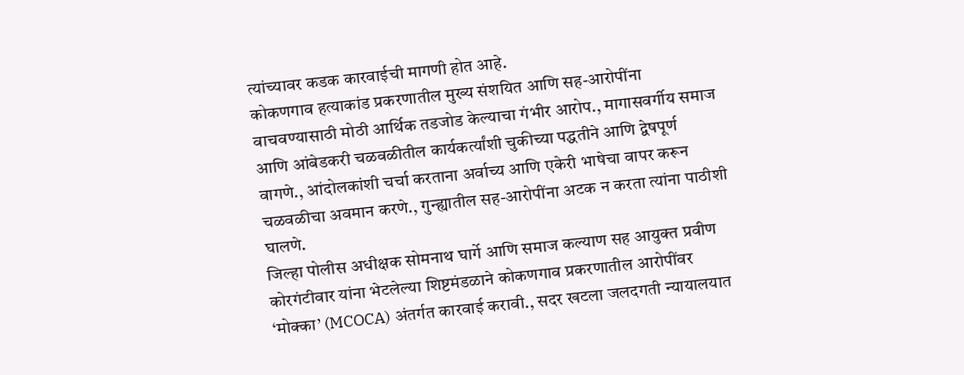त्यांच्यावर कडक कारवाईची मागणी होत आहे.
कोकणगाव हत्याकांड प्रकरणातील मुख्य संशयित आणि सह-आरोपींना वाचवण्यासाठी मोठी आर्थिक तडजोड केल्याचा गंभीर आरोप., मागासवर्गीय समाज आणि आंबेडकरी चळवळीतील कार्यकर्त्यांशी चुकीच्या पद्धतीने आणि द्वेषपूर्ण वागणे., आंदोलकांशी चर्चा करताना अर्वाच्य आणि एकेरी भाषेचा वापर करून चळवळीचा अवमान करणे., गुन्ह्यातील सह-आरोपींना अटक न करता त्यांना पाठीशी घालणे.
जिल्हा पोलीस अधीक्षक सोमनाथ घार्गे आणि समाज कल्याण सह आयुक्त प्रवीण कोरगंटीवार यांना भेटलेल्या शिष्टमंडळाने कोकणगाव प्रकरणातील आरोपींवर ‘मोक्का’ (MCOCA) अंतर्गत कारवाई करावी., सदर खटला जलदगती न्यायालयात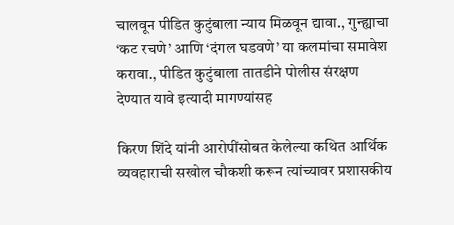चालवून पीडित कुटुंबाला न्याय मिळवून द्यावा., गुन्ह्याचा ‘कट रचणे’ आणि ‘दंगल घडवणे’ या कलमांचा समावेश करावा., पीडित कुटुंबाला तातडीने पोलीस संरक्षण देण्यात यावे इत्यादी मागण्यांसह

किरण शिंदे यांनी आरोपींसोबत केलेल्या कथित आर्थिक व्यवहाराची सखोल चौकशी करून त्यांच्यावर प्रशासकीय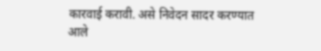कारवाई करावी. असे निवेदन सादर करण्यात आले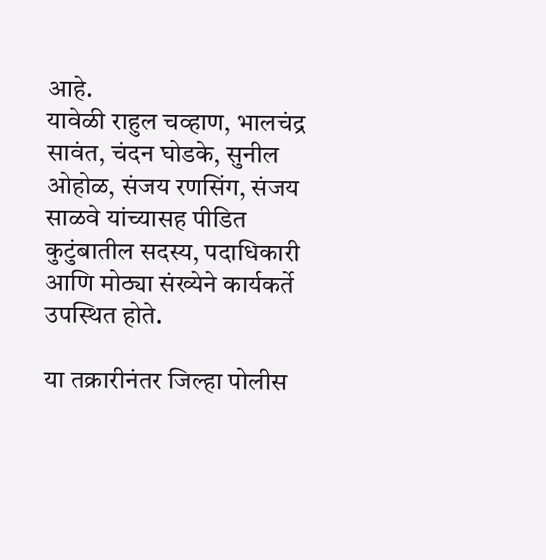आहे.
यावेळी राहुल चव्हाण, भालचंद्र सावंत, चंदन घोडके, सुनील ओहोळ, संजय रणसिंग, संजय साळवे यांच्यासह पीडित कुटुंबातील सदस्य, पदाधिकारी आणि मोठ्या संख्येने कार्यकर्ते उपस्थित होते.

या तक्रारीनंतर जिल्हा पोलीस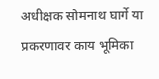अधीक्षक सोमनाथ घार्गे या प्रकरणावर काय भूमिका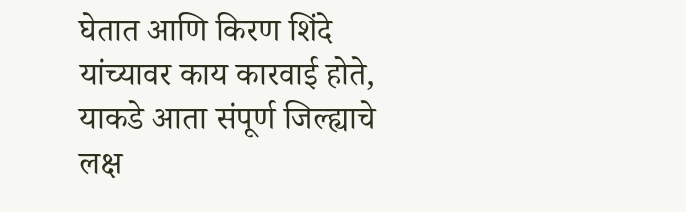घेतात आणि किरण शिंदे यांच्यावर काय कारवाई होते, याकडे आता संपूर्ण जिल्ह्याचे लक्ष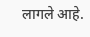लागले आहे.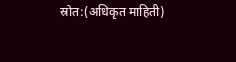स्रोत:(अधिकृत माहिती)